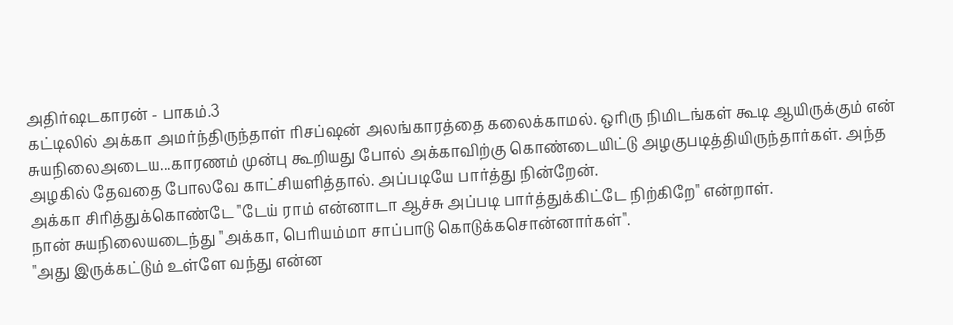அதிர்ஷடகாரன் - பாகம்.3
கட்டிலில் அக்கா அமர்ந்திருந்தாள் ரிசப்ஷன் அலங்காரத்தை கலைக்காமல். ஒரிரு நிமிடங்கள் கூடி ஆயிருக்கும் என் சுயநிலைஅடைய...காரணம் முன்பு கூறியது போல் அக்காவிற்கு கொண்டையிட்டு அழகுபடித்தியிருந்தார்கள். அந்த அழகில் தேவதை போலவே காட்சியளித்தால். அப்படியே பார்த்து நின்றேன்.
அக்கா சிரித்துக்கொண்டே "டேய் ராம் என்னாடா ஆச்சு அப்படி பார்த்துக்கிட்டே நிற்கிறே" என்றாள்.
நான் சுயநிலையடைந்து "அக்கா, பெரியம்மா சாப்பாடு கொடுக்கசொன்னார்கள்".
"அது இருக்கட்டும் உள்ளே வந்து என்ன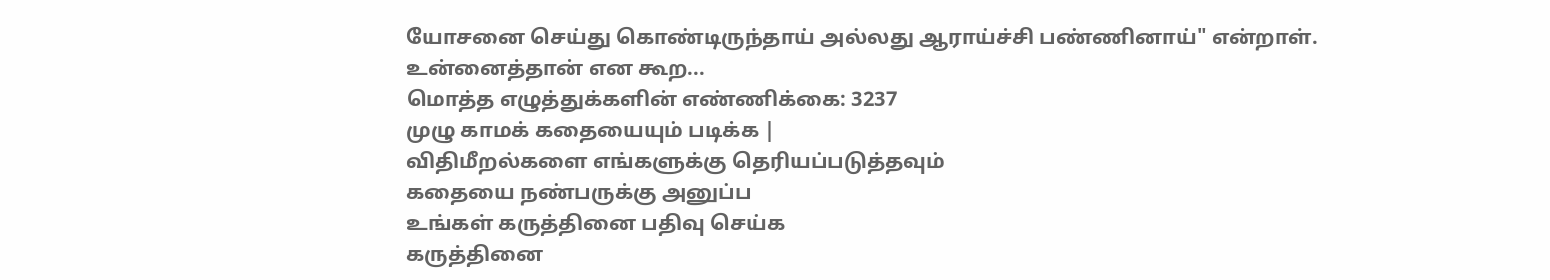யோசனை செய்து கொண்டிருந்தாய் அல்லது ஆராய்ச்சி பண்ணினாய்" என்றாள்.
உன்னைத்தான் என கூற...
மொத்த எழுத்துக்களின் எண்ணிக்கை: 3237
முழு காமக் கதையையும் படிக்க |
விதிமீறல்களை எங்களுக்கு தெரியப்படுத்தவும்
கதையை நண்பருக்கு அனுப்ப
உங்கள் கருத்தினை பதிவு செய்க
கருத்தினை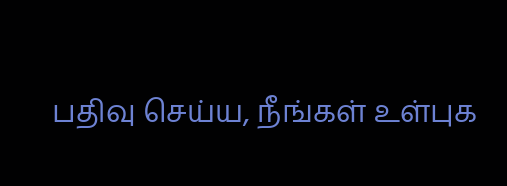பதிவு செய்ய, நீங்கள் உள்புக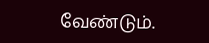வேண்டும்.